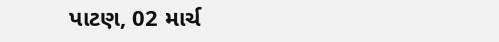પાટણ, 02 માર્ચ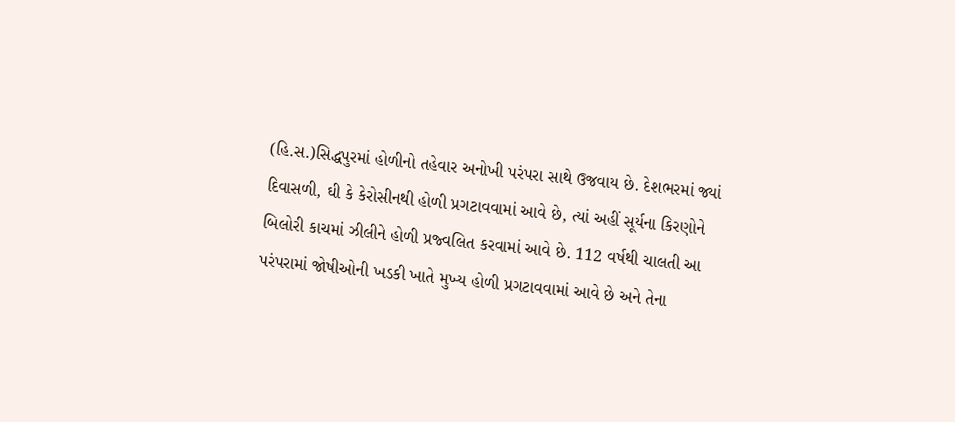(હિ.સ.)સિદ્ધપુરમાં હોળીનો તહેવાર અનોખી પરંપરા સાથે ઉજવાય છે. દેશભરમાં જ્યાં દિવાસળી, ઘી કે કેરોસીનથી હોળી પ્રગટાવવામાં આવે છે, ત્યાં અહીં સૂર્યના કિરણોને બિલોરી કાચમાં ઝીલીને હોળી પ્રજ્વલિત કરવામાં આવે છે. 112 વર્ષથી ચાલતી આ પરંપરામાં જોષીઓની ખડકી ખાતે મુખ્ય હોળી પ્રગટાવવામાં આવે છે અને તેના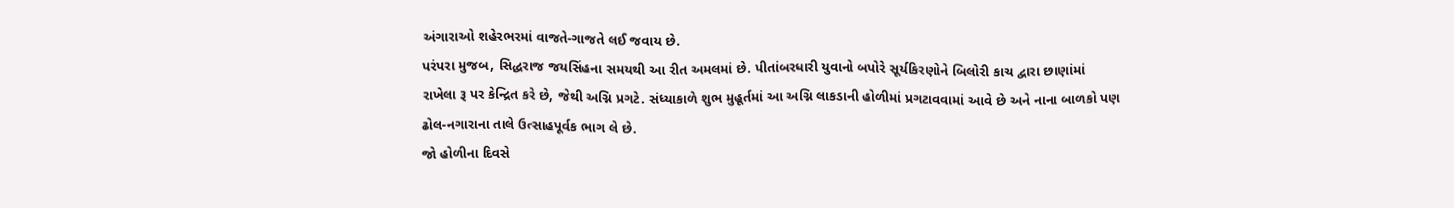અંગારાઓ શહેરભરમાં વાજતે-ગાજતે લઈ જવાય છે.
પરંપરા મુજબ, સિદ્ધરાજ જયસિંહના સમયથી આ રીત અમલમાં છે. પીતાંબરધારી યુવાનો બપોરે સૂર્યકિરણોને બિલોરી કાચ દ્વારા છાણાંમાં રાખેલા રૂ પર કેન્દ્રિત કરે છે, જેથી અગ્નિ પ્રગટે. સંધ્યાકાળે શુભ મુહૂર્તમાં આ અગ્નિ લાકડાની હોળીમાં પ્રગટાવવામાં આવે છે અને નાના બાળકો પણ ઢોલ-નગારાના તાલે ઉત્સાહપૂર્વક ભાગ લે છે.
જો હોળીના દિવસે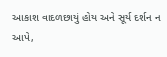આકાશ વાદળછાયું હોય અને સૂર્ય દર્શન ન આપે,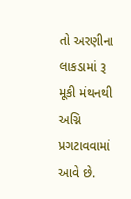તો અરણીના લાકડામાં રૂ મૂકી મંથનથી અગ્નિ પ્રગટાવવામાં આવે છે.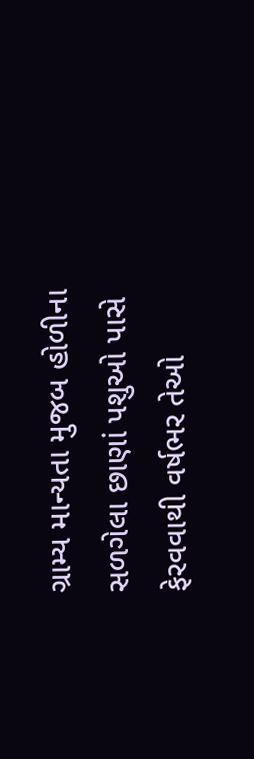ગ્રામ્ય માન્યતા મુજબ હોળીના સળગેલા છાણાં પશુઓ પાસે ફેરવવાથી વર્ષભર તેઓ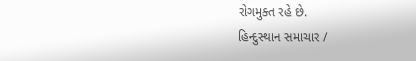રોગમુક્ત રહે છે.
હિન્દુસ્થાન સમાચાર /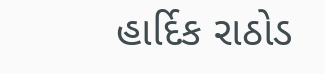હાર્દિક રાઠોડ